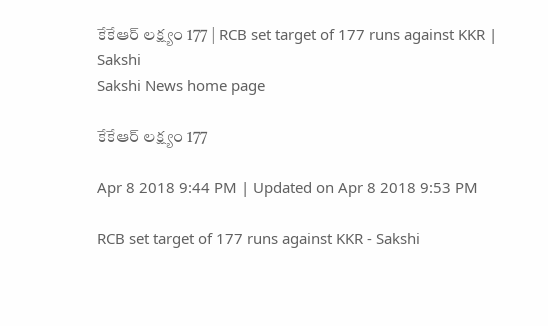కేకేఆర్‌ లక్ష్యం 177 | RCB set target of 177 runs against KKR | Sakshi
Sakshi News home page

కేకేఆర్‌ లక్ష్యం 177

Apr 8 2018 9:44 PM | Updated on Apr 8 2018 9:53 PM

RCB set target of 177 runs against KKR - Sakshi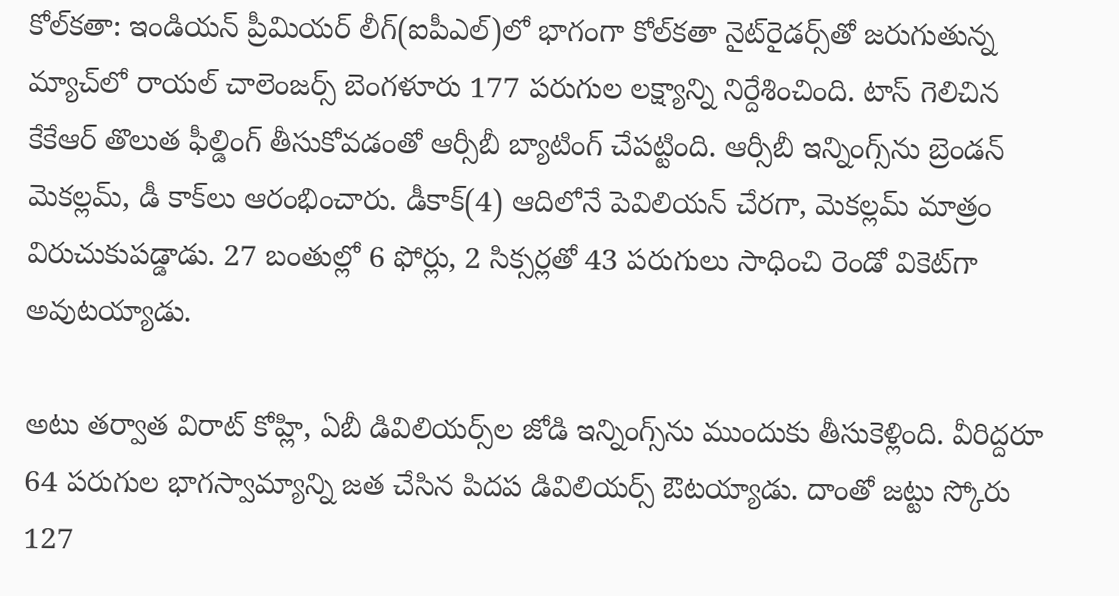కోల్‌కతా: ఇండియన్‌ ప్రీమియర్‌ లీగ్‌(ఐపీఎల్‌)లో భాగంగా కోల్‌కతా నైట్‌రైడర్స్‌తో జరుగుతున్న మ్యాచ్‌లో రాయల్‌ చాలెంజర్స్‌ బెంగళూరు 177 పరుగుల లక్ష్యాన్ని నిర్దేశించింది. టాస్‌ గెలిచిన కేకేఆర్‌ తొలుత ఫీల్డింగ్‌ తీసుకోవడంతో ఆర్సీబీ బ్యాటింగ్‌ చేపట్టింది. ఆర్సీబీ ఇన్నింగ్స్‌ను బ్రెండన్‌ మెకల్లమ్‌, డీ కాక్‌లు ఆరంభించారు. డీకాక్‌(4) ఆదిలోనే పెవిలియన్‌ చేరగా, మెకల్లమ్‌ మాత్రం విరుచుకుపడ్డాడు. 27 బంతుల్లో 6 ఫోర్లు, 2 సిక్సర్లతో 43 పరుగులు సాధించి రెండో వికెట్‌గా అవుటయ్యాడు.

అటు తర్వాత విరాట్‌ కోహ్లి, ఏబీ డివిలియర్స్‌ల జోడి ఇన్నింగ్స్‌ను ముందుకు తీసుకెళ్లింది. వీరిద్దరూ 64 పరుగుల భాగస్వామ్యాన్ని జత చేసిన పిదప డివిలియర్స్‌ ఔటయ్యాడు. దాంతో జట్టు స్కోరు 127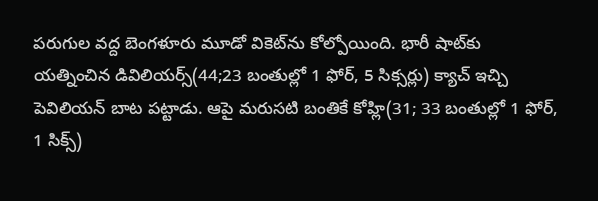పరుగుల వద్ద బెంగళూరు మూడో వికెట్‌ను కోల్పోయింది. భారీ షాట్‌కు యత్నించిన డివిలియర్స్‌(44;23 బంతుల్లో 1 ఫోర్‌, 5 సిక్సర్లు) క్యాచ్‌ ఇచ్చి పెవిలియన్‌ బాట పట్టాడు. ఆపై మరుసటి బంతికే కోహ్లి(31; 33 బంతుల్లో 1 ఫోర్‌, 1 సిక్స్‌)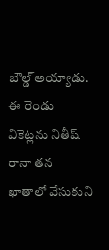బౌల‍్డ్‌ అయ్యాడు. ఈ రెండు వికెట్లను నితీష్‌ రానా తన ఖాతాలో వేసుకుని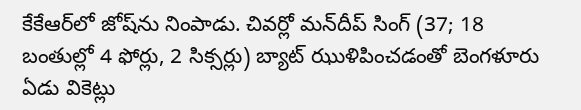కేకేఆర్‌లో జోష్‌ను నింపాడు. చివర్లో మన్‌దీప్‌ సింగ్ ‌(37; 18 బంతుల్లో 4 ఫోర్లు, 2 సిక్సర్లు) బ్యాట్‌ ఝుళిపించడంతో బెంగళూరు ఏడు వికెట్లు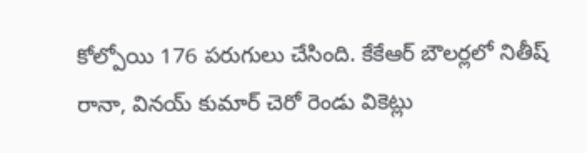కోల్పోయి 176 పరుగులు చేసింది. కేకేఆర్‌ బౌలర్లలో నితీష్‌ రానా, వినయ్‌ కుమార్‌ చెరో రెండు వికెట్లు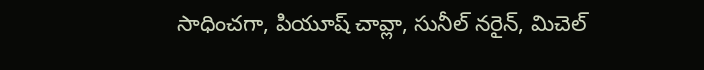సాధించగా, పియూష్‌ చావ్లా, సునీల్‌ నరైన్‌, మిచెల్‌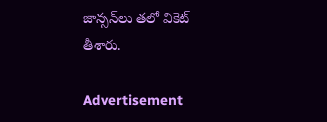జాన్సన్‌లు తలో వికెట్‌ తీశారు.

Advertisement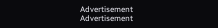Advertisement
Advertisement